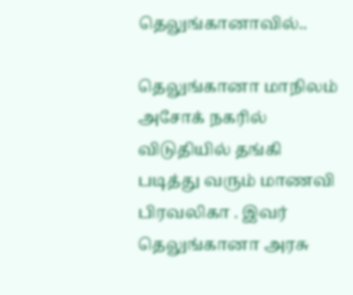தெலுங்கானாவில்..

தெலுங்கானா மாநிலம் அசோக் நகரில் விடுதியில் தங்கி படித்து வரும் மாணவி பிரவலிகா . இவர் தெலுங்கானா அரசு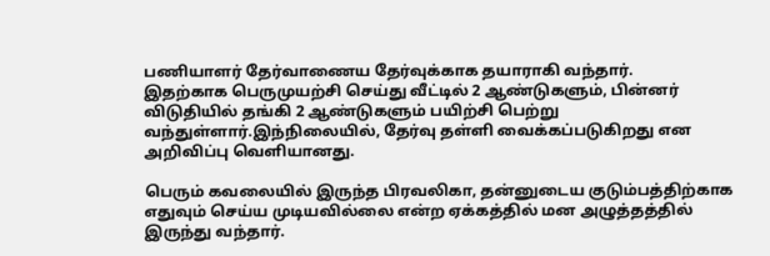பணியாளர் தேர்வாணைய தேர்வுக்காக தயாராகி வந்தார்.
இதற்காக பெருமுயற்சி செய்து வீட்டில் 2 ஆண்டுகளும், பின்னர் விடுதியில் தங்கி 2 ஆண்டுகளும் பயிற்சி பெற்று வந்துள்ளார்.இந்நிலையில், தேர்வு தள்ளி வைக்கப்படுகிறது என அறிவிப்பு வெளியானது.

பெரும் கவலையில் இருந்த பிரவலிகா, தன்னுடைய குடும்பத்திற்காக எதுவும் செய்ய முடியவில்லை என்ற ஏக்கத்தில் மன அழுத்தத்தில் இருந்து வந்தார்.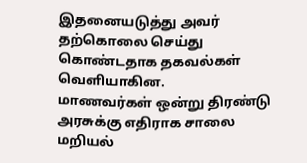இதனையடுத்து அவர் தற்கொலை செய்து கொண்டதாக தகவல்கள் வெளியாகின.
மாணவர்கள் ஒன்று திரண்டு அரசுக்கு எதிராக சாலை மறியல்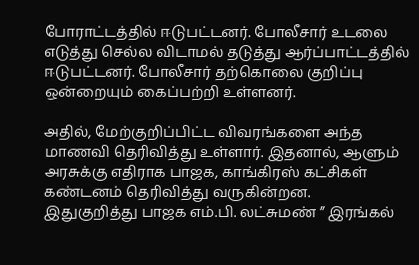போராட்டத்தில் ஈடுபட்டனர். போலீசார் உடலை எடுத்து செல்ல விடாமல் தடுத்து ஆர்ப்பாட்டத்தில் ஈடுபட்டனர். போலீசார் தற்கொலை குறிப்பு ஒன்றையும் கைப்பற்றி உள்ளனர்.

அதில், மேற்குறிப்பிட்ட விவரங்களை அந்த மாணவி தெரிவித்து உள்ளார். இதனால், ஆளும் அரசுக்கு எதிராக பாஜக, காங்கிரஸ் கட்சிகள் கண்டனம் தெரிவித்து வருகின்றன.
இதுகுறித்து பாஜக எம்.பி. லட்சுமண் ” இரங்கல்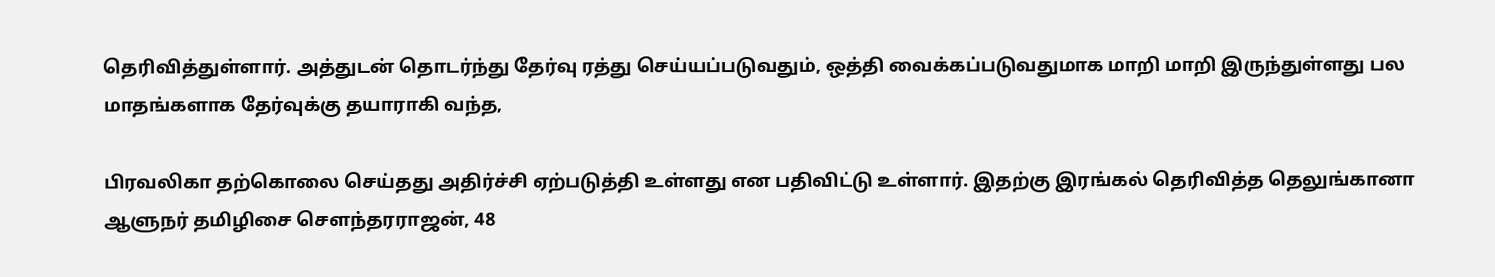தெரிவித்துள்ளார். அத்துடன் தொடர்ந்து தேர்வு ரத்து செய்யப்படுவதும், ஒத்தி வைக்கப்படுவதுமாக மாறி மாறி இருந்துள்ளது பல மாதங்களாக தேர்வுக்கு தயாராகி வந்த,

பிரவலிகா தற்கொலை செய்தது அதிர்ச்சி ஏற்படுத்தி உள்ளது என பதிவிட்டு உள்ளார். இதற்கு இரங்கல் தெரிவித்த தெலுங்கானா ஆளுநர் தமிழிசை சௌந்தரராஜன், 48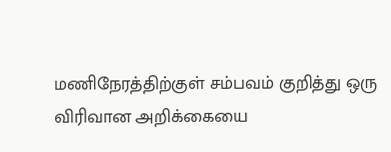மணிநேரத்திற்குள் சம்பவம் குறித்து ஒரு விரிவான அறிக்கையை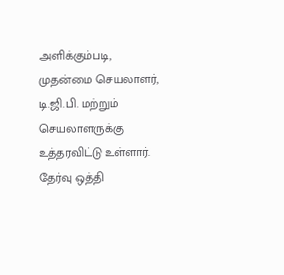அளிக்கும்படி,
முதன்மை செயலாளர், டி.ஜி.பி. மற்றும் செயலாளருக்கு உத்தரவிட்டு உள்ளார். தேர்வு ஒத்தி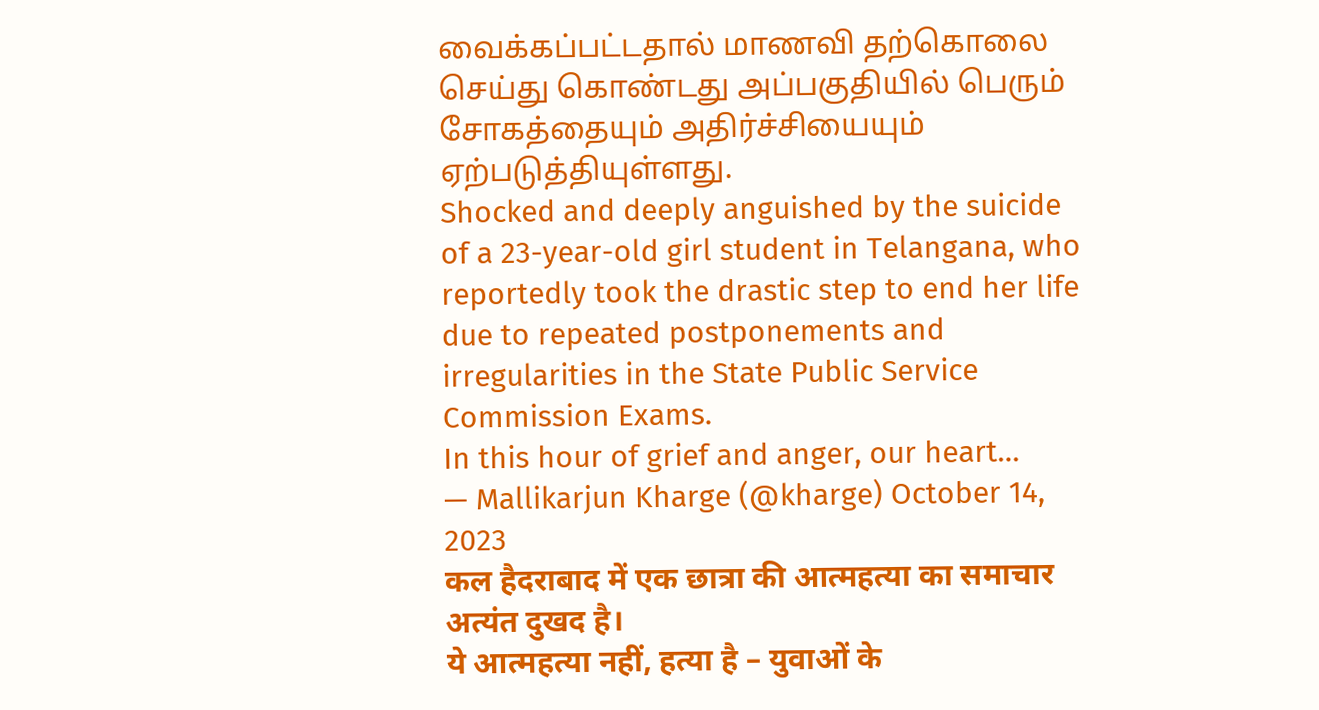வைக்கப்பட்டதால் மாணவி தற்கொலை செய்து கொண்டது அப்பகுதியில் பெரும் சோகத்தையும் அதிர்ச்சியையும் ஏற்படுத்தியுள்ளது.
Shocked and deeply anguished by the suicide of a 23-year-old girl student in Telangana, who reportedly took the drastic step to end her life due to repeated postponements and irregularities in the State Public Service Commission Exams.
In this hour of grief and anger, our heart…
— Mallikarjun Kharge (@kharge) October 14, 2023
कल हैदराबाद में एक छात्रा की आत्महत्या का समाचार अत्यंत दुखद है।
ये आत्महत्या नहीं, हत्या है – युवाओं के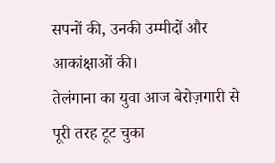सपनों की, उनकी उम्मीदों और आकांक्षाओं की।
तेलंगाना का युवा आज बेरोज़गारी से पूरी तरह टूट चुका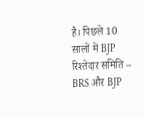है। पिछले 10 सालों में BJP रिश्तेदार समिति – BRS और BJP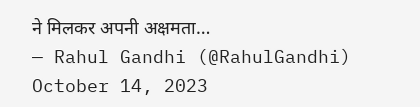ने मिलकर अपनी अक्षमता…
— Rahul Gandhi (@RahulGandhi) October 14, 2023